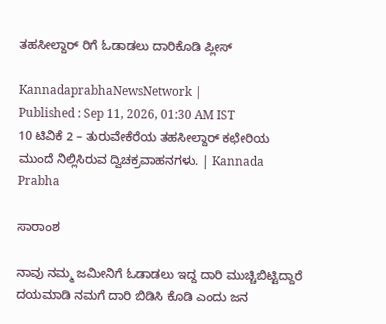ತಹಸೀಲ್ದಾರ್ ರಿಗೆ ಓಡಾಡಲು ದಾರಿಕೊಡಿ ಪ್ಲೀಸ್

KannadaprabhaNewsNetwork |
Published : Sep 11, 2026, 01:30 AM IST
10 ಟಿವಿಕೆ 2 – ತುರುವೇಕೆರೆಯ ತಹಸೀಲ್ದಾರ್ ಕಛೇರಿಯ ಮುಂದೆ ನಿಲ್ಲಿಸಿರುವ ದ್ವಿಚಕ್ರವಾಹನಗಳು. | Kannada Prabha

ಸಾರಾಂಶ

ನಾವು ನಮ್ಮ ಜಮೀನಿಗೆ ಓಡಾಡಲು ಇದ್ದ ದಾರಿ ಮುಚ್ಚಿಬಿಟ್ಟಿದ್ದಾರೆ ದಯಮಾಡಿ ನಮಗೆ ದಾರಿ ಬಿಡಿಸಿ ಕೊಡಿ ಎಂದು ಜನ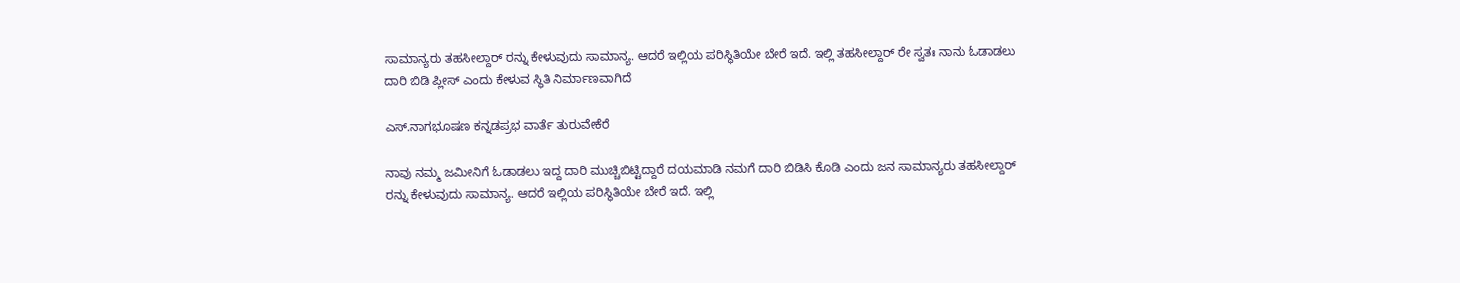ಸಾಮಾನ್ಯರು ತಹಸೀಲ್ದಾರ್ ರನ್ನು ಕೇಳುವುದು ಸಾಮಾನ್ಯ. ಆದರೆ ಇಲ್ಲಿಯ ಪರಿಸ್ಥಿತಿಯೇ ಬೇರೆ ಇದೆ. ಇಲ್ಲಿ ತಹಸೀಲ್ದಾರ್ ರೇ ಸ್ವತಃ ನಾನು ಓಡಾಡಲು ದಾರಿ ಬಿಡಿ ಪ್ಲೀಸ್ ಎಂದು ಕೇಳುವ ಸ್ಥಿತಿ ನಿರ್ಮಾಣವಾಗಿದೆ

ಎಸ್.ನಾಗಭೂಷಣ ಕನ್ನಡಪ್ರಭ ವಾರ್ತೆ ತುರುವೇಕೆರೆ

ನಾವು ನಮ್ಮ ಜಮೀನಿಗೆ ಓಡಾಡಲು ಇದ್ದ ದಾರಿ ಮುಚ್ಚಿಬಿಟ್ಟಿದ್ದಾರೆ ದಯಮಾಡಿ ನಮಗೆ ದಾರಿ ಬಿಡಿಸಿ ಕೊಡಿ ಎಂದು ಜನ ಸಾಮಾನ್ಯರು ತಹಸೀಲ್ದಾರ್ ರನ್ನು ಕೇಳುವುದು ಸಾಮಾನ್ಯ. ಆದರೆ ಇಲ್ಲಿಯ ಪರಿಸ್ಥಿತಿಯೇ ಬೇರೆ ಇದೆ. ಇಲ್ಲಿ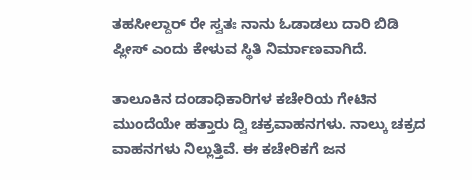ತಹಸೀಲ್ದಾರ್ ರೇ ಸ್ವತಃ ನಾನು ಓಡಾಡಲು ದಾರಿ ಬಿಡಿ ಪ್ಲೀಸ್ ಎಂದು ಕೇಳುವ ಸ್ಥಿತಿ ನಿರ್ಮಾಣವಾಗಿದೆ.

ತಾಲೂಕಿನ ದಂಡಾಧಿಕಾರಿಗಳ ಕಚೇರಿಯ ಗೇಟಿನ ಮುಂದೆಯೇ ಹತ್ತಾರು ದ್ವಿ ಚಕ್ರವಾಹನಗಳು. ನಾಲ್ಕು ಚಕ್ರದ ವಾಹನಗಳು ನಿಲ್ಲುತ್ತಿವೆ. ಈ ಕಚೇರಿಕಗೆ ಜನ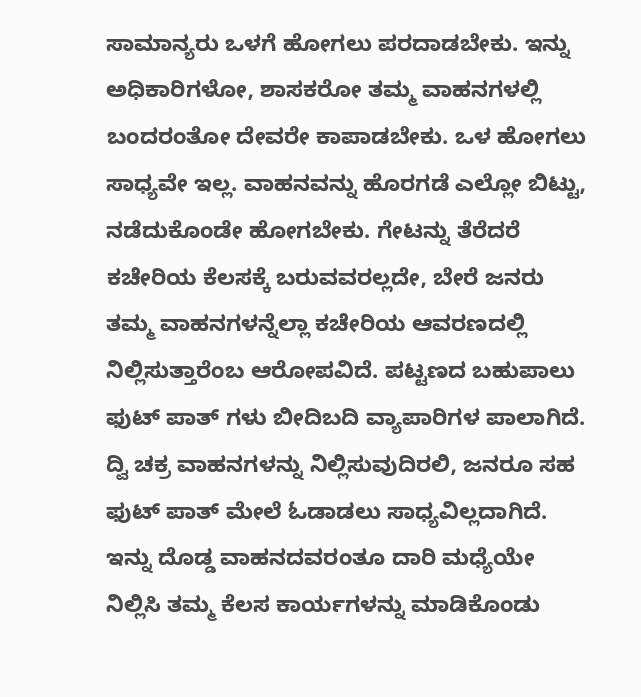ಸಾಮಾನ್ಯರು ಒಳಗೆ ಹೋಗಲು ಪರದಾಡಬೇಕು. ಇನ್ನು ಅಧಿಕಾರಿಗಳೋ, ಶಾಸಕರೋ ತಮ್ಮ ವಾಹನಗಳಲ್ಲಿ ಬಂದರಂತೋ ದೇವರೇ ಕಾಪಾಡಬೇಕು. ಒಳ ಹೋಗಲು ಸಾಧ್ಯವೇ ಇಲ್ಲ. ವಾಹನವನ್ನು ಹೊರಗಡೆ ಎಲ್ಲೋ ಬಿಟ್ಟು, ನಡೆದುಕೊಂಡೇ ಹೋಗಬೇಕು. ಗೇಟನ್ನು ತೆರೆದರೆ ಕಚೇರಿಯ ಕೆಲಸಕ್ಕೆ ಬರುವವರಲ್ಲದೇ, ಬೇರೆ ಜನರು ತಮ್ಮ ವಾಹನಗಳನ್ನೆಲ್ಲಾ ಕಚೇರಿಯ ಆವರಣದಲ್ಲಿ ನಿಲ್ಲಿಸುತ್ತಾರೆಂಬ ಆರೋಪವಿದೆ. ಪಟ್ಟಣದ ಬಹುಪಾಲು ಫುಟ್ ಪಾತ್ ಗಳು ಬೀದಿಬದಿ ವ್ಯಾಪಾರಿಗಳ ಪಾಲಾಗಿದೆ. ದ್ವಿ ಚಕ್ರ ವಾಹನಗಳನ್ನು ನಿಲ್ಲಿಸುವುದಿರಲಿ, ಜನರೂ ಸಹ ಫುಟ್ ಪಾತ್ ಮೇಲೆ ಓಡಾಡಲು ಸಾಧ್ಯವಿಲ್ಲದಾಗಿದೆ. ಇನ್ನು ದೊಡ್ಡ ವಾಹನದವರಂತೂ ದಾರಿ ಮಧ್ಯೆಯೇ ನಿಲ್ಲಿಸಿ ತಮ್ಮ ಕೆಲಸ ಕಾರ್ಯಗಳನ್ನು ಮಾಡಿಕೊಂಡು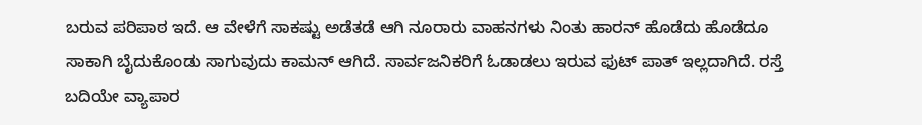ಬರುವ ಪರಿಪಾಠ ಇದೆ. ಆ ವೇಳೆಗೆ ಸಾಕಷ್ಟು ಅಡೆತಡೆ ಆಗಿ ನೂರಾರು ವಾಹನಗಳು ನಿಂತು ಹಾರನ್ ಹೊಡೆದು ಹೊಡೆದೂ ಸಾಕಾಗಿ ಬೈದುಕೊಂಡು ಸಾಗುವುದು ಕಾಮನ್ ಆಗಿದೆ. ಸಾರ್ವಜನಿಕರಿಗೆ ಓಡಾಡಲು ಇರುವ ಫುಟ್ ಪಾತ್ ಇಲ್ಲದಾಗಿದೆ. ರಸ್ತೆ ಬದಿಯೇ ವ್ಯಾಪಾರ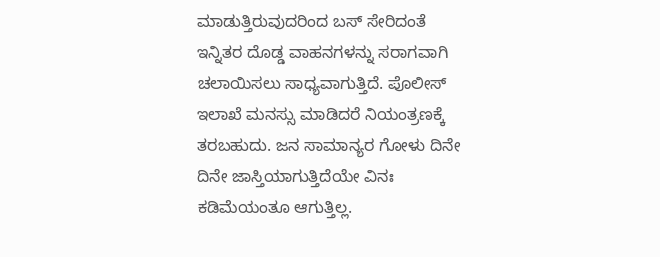ಮಾಡುತ್ತಿರುವುದರಿಂದ ಬಸ್ ಸೇರಿದಂತೆ ಇನ್ನಿತರ ದೊಡ್ಡ ವಾಹನಗಳನ್ನು ಸರಾಗವಾಗಿ ಚಲಾಯಿಸಲು ಸಾಧ್ಯವಾಗುತ್ತಿದೆ. ಪೊಲೀಸ್ ಇಲಾಖೆ ಮನಸ್ಸು ಮಾಡಿದರೆ ನಿಯಂತ್ರಣಕ್ಕೆ ತರಬಹುದು. ಜನ ಸಾಮಾನ್ಯರ ಗೋಳು ದಿನೇ ದಿನೇ ಜಾಸ್ತಿಯಾಗುತ್ತಿದೆಯೇ ವಿನಃ ಕಡಿಮೆಯಂತೂ ಆಗುತ್ತಿಲ್ಲ.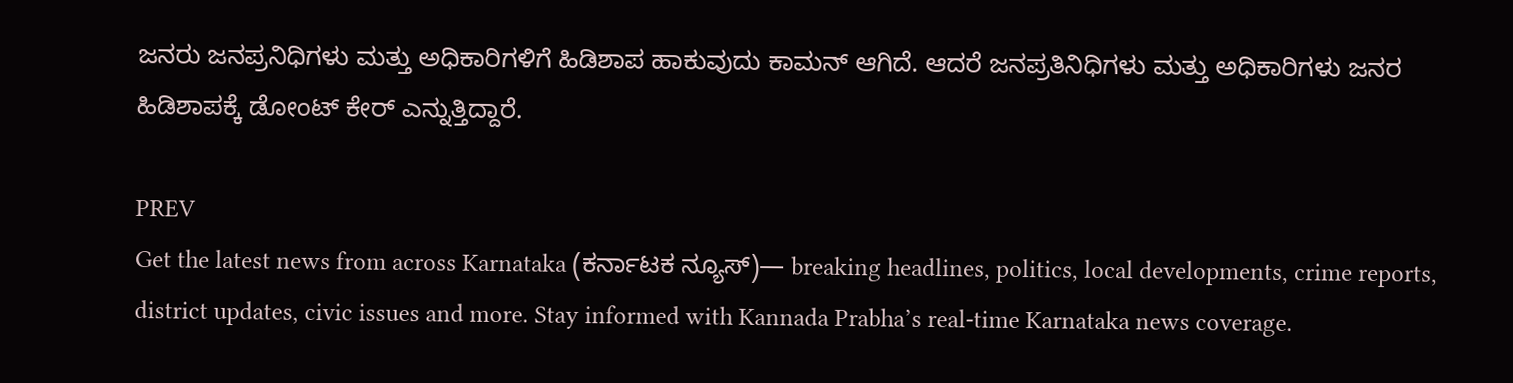ಜನರು ಜನಪ್ರನಿಧಿಗಳು ಮತ್ತು ಅಧಿಕಾರಿಗಳಿಗೆ ಹಿಡಿಶಾಪ ಹಾಕುವುದು ಕಾಮನ್ ಆಗಿದೆ. ಆದರೆ ಜನಪ್ರತಿನಿಧಿಗಳು ಮತ್ತು ಅಧಿಕಾರಿಗಳು ಜನರ ಹಿಡಿಶಾಪಕ್ಕೆ ಡೋಂಟ್ ಕೇರ್ ಎನ್ನುತ್ತಿದ್ದಾರೆ.

PREV
Get the latest news from across Karnataka (ಕರ್ನಾಟಕ ನ್ಯೂಸ್)— breaking headlines, politics, local developments, crime reports, district updates, civic issues and more. Stay informed with Kannada Prabha’s real‑time Karnataka news coverage.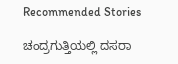Recommended Stories

ಚಂದ್ರಗುತ್ತಿಯಲ್ಲಿ ದಸರಾ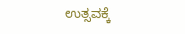ಉತ್ಸವಕ್ಕೆ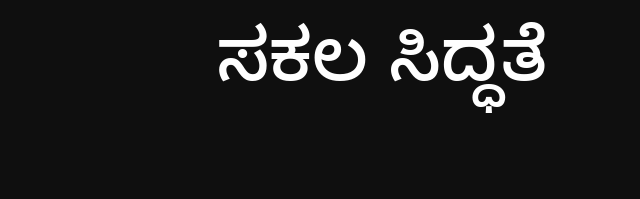ಸಕಲ ಸಿದ್ಧತೆ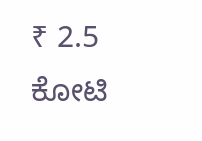₹ 2.5 ಕೋಟಿ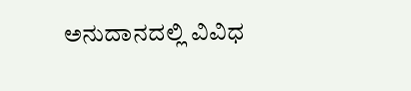ಅನುದಾನದಲ್ಲಿ ವಿವಿಧ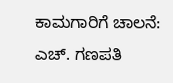ಕಾಮಗಾರಿಗೆ ಚಾಲನೆ: ಎಚ್. ಗಣಪತಿ